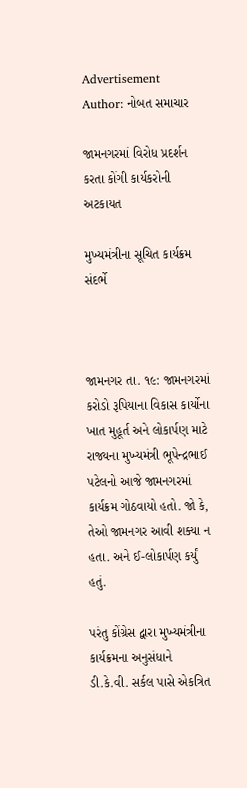Advertisement
Author: નોબત સમાચાર

જામનગરમાં વિરોધ પ્રદર્શન કરતા કોંગી કાર્યકરોની અટકાયત

મુખ્યમંત્રીના સૂચિત કાર્યક્રમ સંદર્ભે



જામનગર તા. ૧૯: જામનગરમાં કરોડો રૂપિયાના વિકાસ કાર્યોના ખાત મુહૂર્ત અને લોકાર્પણ માટે રાજ્યના મુખ્યમંત્રી ભૂપેન્દ્રભાઈ પટેલનો આજે જામનગરમાં કાર્યક્રમ ગોઠવાયો હતો. જો કે, તેઓ જામનગર આવી શક્યા ન હતા. અને ઈ-લોકાર્પણ કર્યું હતું.

પરંતુ કોંગ્રેસ દ્વારા મુખ્યમંત્રીના કાર્યક્રમના અનુસંધાને ડી.કે.વી. સર્કલ પાસે એકત્રિત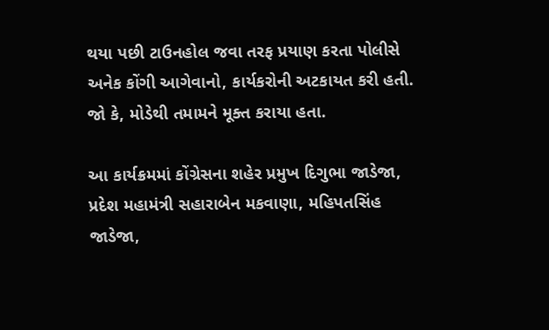થયા પછી ટાઉનહોલ જવા તરફ પ્રયાણ કરતા પોલીસે અનેક કોંગી આગેવાનો, કાર્યકરોની અટકાયત કરી હતી. જો કે, મોડેથી તમામને મૂક્ત કરાયા હતા.

આ કાર્યક્રમમાં કોંગ્રેસના શહેર પ્રમુખ દિગુભા જાડેજા, પ્રદેશ મહામંત્રી સહારાબેન મકવાણા, મહિપતસિંહ જાડેજા,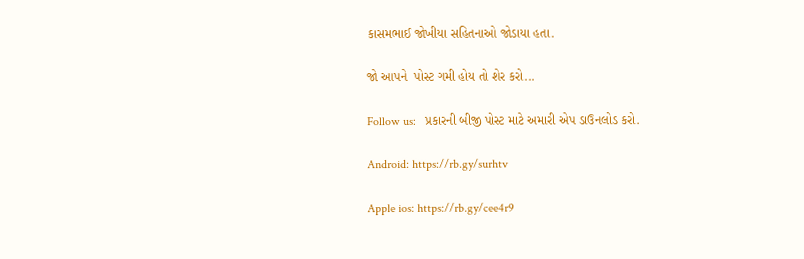કાસમભાઈ જોખીયા સહિતનાઓ જોડાયા હતા.

જો આપને  પોસ્ટ ગમી હોય તો શેર કરો...

Follow us:   પ્રકારની બીજી પોસ્ટ માટે અમારી એપ ડાઉનલોડ કરો.

Android: https://rb.gy/surhtv

Apple ios: https://rb.gy/cee4r9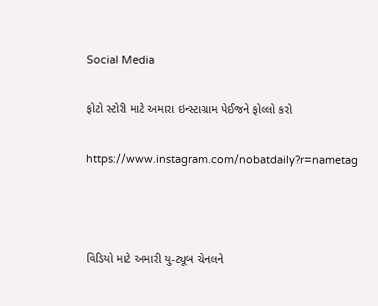Social Media

ફોટો સ્ટોરી માટે અમારા ઇન્સ્ટાગ્રામ પેઈજને ફોલ્લો કરો

https://www.instagram.com/nobatdaily?r=nametag



વિડિયો માટે અમારી યુ-ટ્યૂબ ચેનલને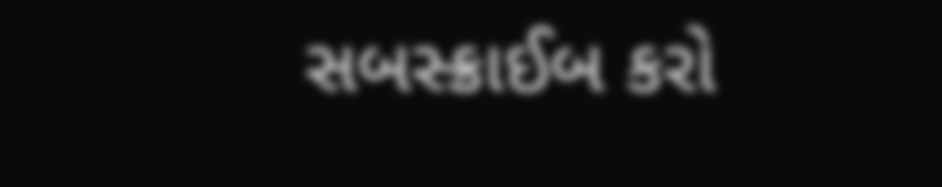સબસ્ક્રાઈબ કરો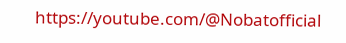https://youtube.com/@Nobatofficial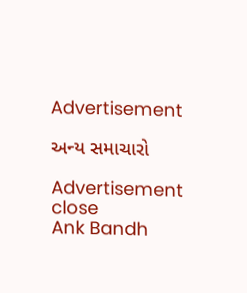Advertisement

અન્ય સમાચારો

Advertisement
close
Ank Bandh